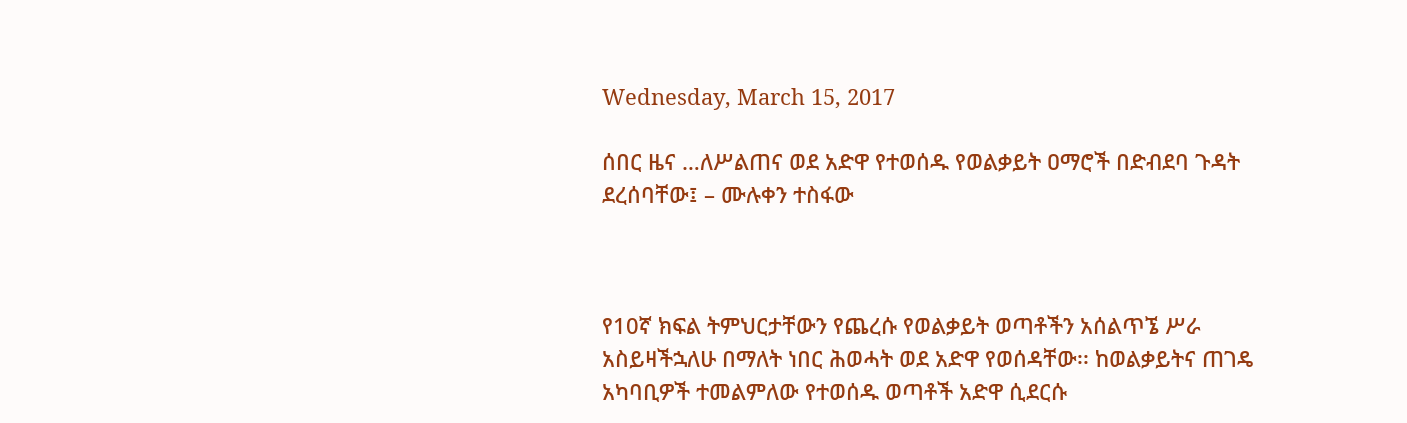Wednesday, March 15, 2017

ሰበር ዜና …ለሥልጠና ወደ አድዋ የተወሰዱ የወልቃይት ዐማሮች በድብደባ ጉዳት ደረሰባቸው፤ – ሙሉቀን ተስፋው



የ10ኛ ክፍል ትምህርታቸውን የጨረሱ የወልቃይት ወጣቶችን አሰልጥኜ ሥራ አስይዛችኋለሁ በማለት ነበር ሕወሓት ወደ አድዋ የወሰዳቸው፡፡ ከወልቃይትና ጠገዴ አካባቢዎች ተመልምለው የተወሰዱ ወጣቶች አድዋ ሲደርሱ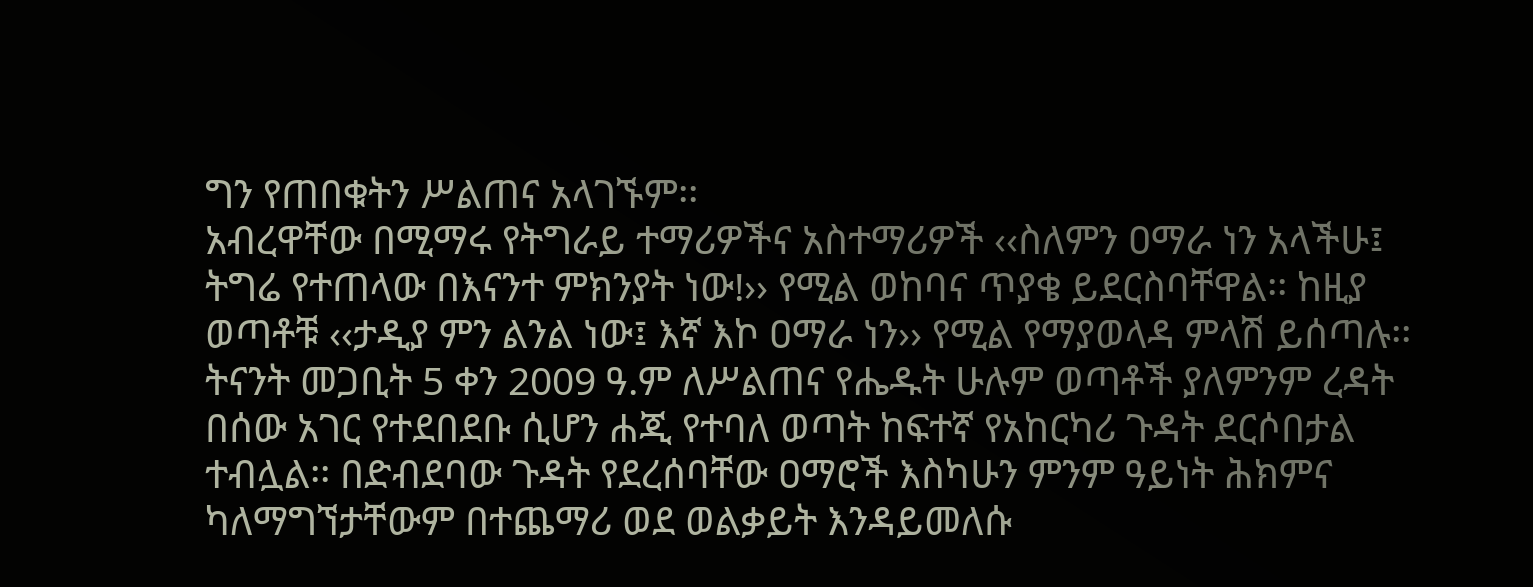ግን የጠበቁትን ሥልጠና አላገኙም፡፡
አብረዋቸው በሚማሩ የትግራይ ተማሪዎችና አስተማሪዎች ‹‹ስለምን ዐማራ ነን አላችሁ፤ ትግሬ የተጠላው በእናንተ ምክንያት ነው!›› የሚል ወከባና ጥያቄ ይደርስባቸዋል፡፡ ከዚያ ወጣቶቹ ‹‹ታዲያ ምን ልንል ነው፤ እኛ እኮ ዐማራ ነን›› የሚል የማያወላዳ ምላሽ ይሰጣሉ፡፡
ትናንት መጋቢት 5 ቀን 2009 ዓ.ም ለሥልጠና የሔዱት ሁሉም ወጣቶች ያለምንም ረዳት በሰው አገር የተደበደቡ ሲሆን ሐጂ የተባለ ወጣት ከፍተኛ የአከርካሪ ጉዳት ደርሶበታል ተብሏል፡፡ በድብደባው ጉዳት የደረሰባቸው ዐማሮች እስካሁን ምንም ዓይነት ሕክምና ካለማግኘታቸውም በተጨማሪ ወደ ወልቃይት እንዳይመለሱ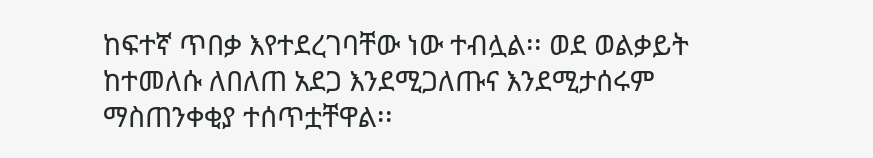ከፍተኛ ጥበቃ እየተደረገባቸው ነው ተብሏል፡፡ ወደ ወልቃይት ከተመለሱ ለበለጠ አደጋ እንደሚጋለጡና እንደሚታሰሩም ማስጠንቀቂያ ተሰጥቷቸዋል፡፡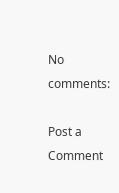No comments:

Post a Comment